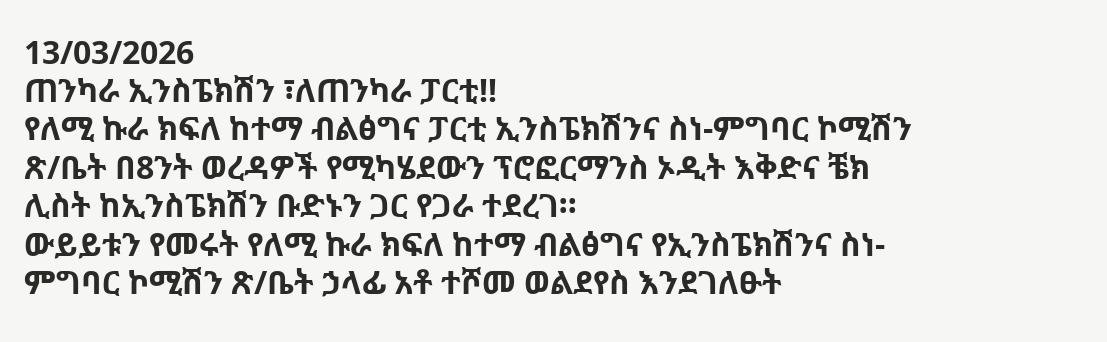13/03/2026
ጠንካራ ኢንስፔክሽን ፣ለጠንካራ ፓርቲ!!
የለሚ ኩራ ክፍለ ከተማ ብልፅግና ፓርቲ ኢንስፔክሽንና ስነ-ምግባር ኮሚሽን ጽ/ቤት በ8ንት ወረዳዎች የሚካሄደውን ፕሮፎርማንስ ኦዲት እቅድና ቼክ ሊስት ከኢንስፔክሽን ቡድኑን ጋር የጋራ ተደረገ።
ውይይቱን የመሩት የለሚ ኩራ ክፍለ ከተማ ብልፅግና የኢንስፔክሽንና ስነ-ምግባር ኮሚሽን ጽ/ቤት ኃላፊ አቶ ተሾመ ወልደየስ እንደገለፁት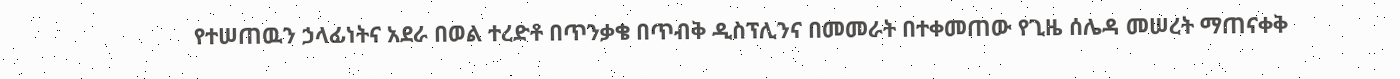የተሠጠዉን ኃላፊነትና አደራ በወል ተረድቶ በጥንቃቄ በጥብቅ ዲስፕሊንና በመመራት በተቀመጠው የጊዜ ሰሌዳ መሠረት ማጠናቀቅ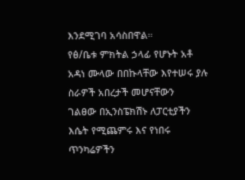እንደሚገባ አሳስበዋል።
የፅ/ቤቱ ምክትል ኃላፊ የሆኑት አቶ አዳነ ሙላው በበኩላቸው እየተሠሩ ያሉ ስራዎች አበረታች መሆናቸውን
ገልፀው በኢንስፔክሽኑ ለፓርቲያችን እሴት የሚጨምሩ እና የነበሩ ጥንካሬዎችን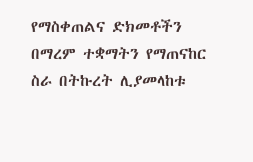የማስቀጠልና ድክመቶችን በማረም ተቋማትን የማጠናከር ስራ በትኩረት ሊያመላከቱ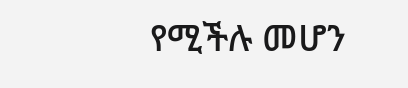የሚችሉ መሆን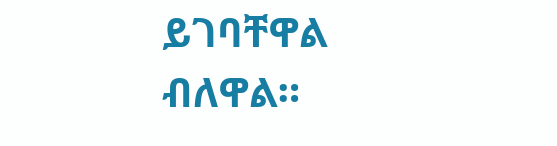ይገባቸዋል ብለዋል።